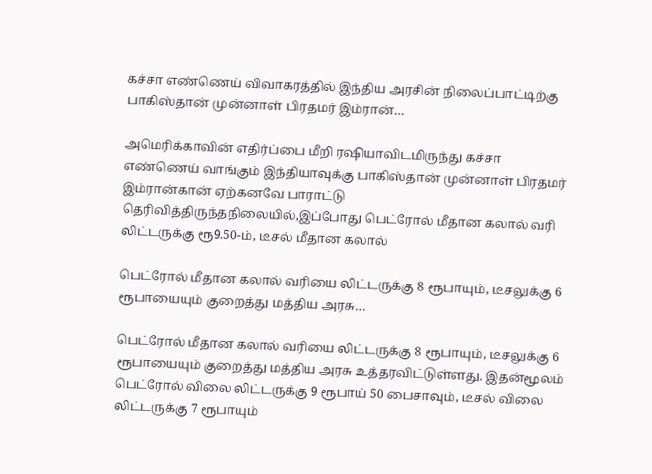கச்சா எண்ணெய் விவாகரத்தில் இந்திய அரசின் நிலைப்பாட்டிற்கு பாகிஸ்தான் முன்னாள் பிரதமர் இம்ரான்…

அமெரிக்காவின் எதிர்ப்பை மீறி ரஷியாவிடமிருந்து கச்சா எண்ணெய் வாங்கும் இந்தியாவுக்கு பாகிஸ்தான் முன்னாள் பிரதமர் இம்ரான்கான் ஏற்கனவே பாராட்டு தெரிவித்திருந்தநிலையில்,இப்போது பெட்ரோல் மீதான கலால் வரி லிட்டருக்கு ரூ9.50-ம், டீசல் மீதான கலால்

பெட்ரோல் மீதான கலால் வரியை லிட்டருக்கு 8 ரூபாயும், டீசலுக்கு 6 ரூபாயையும் குறைத்து மத்திய அரசு…

பெட்ரோல் மீதான கலால் வரியை லிட்டருக்கு 8 ரூபாயும், டீசலுக்கு 6 ரூபாயையும் குறைத்து மத்திய அரசு உத்தரவிட்டுள்ளது. இதன்மூலம் பெட்ரோல் விலை லிட்டருக்கு 9 ரூபாய் 50 பைசாவும், டீசல் விலை லிட்டருக்கு 7 ரூபாயும்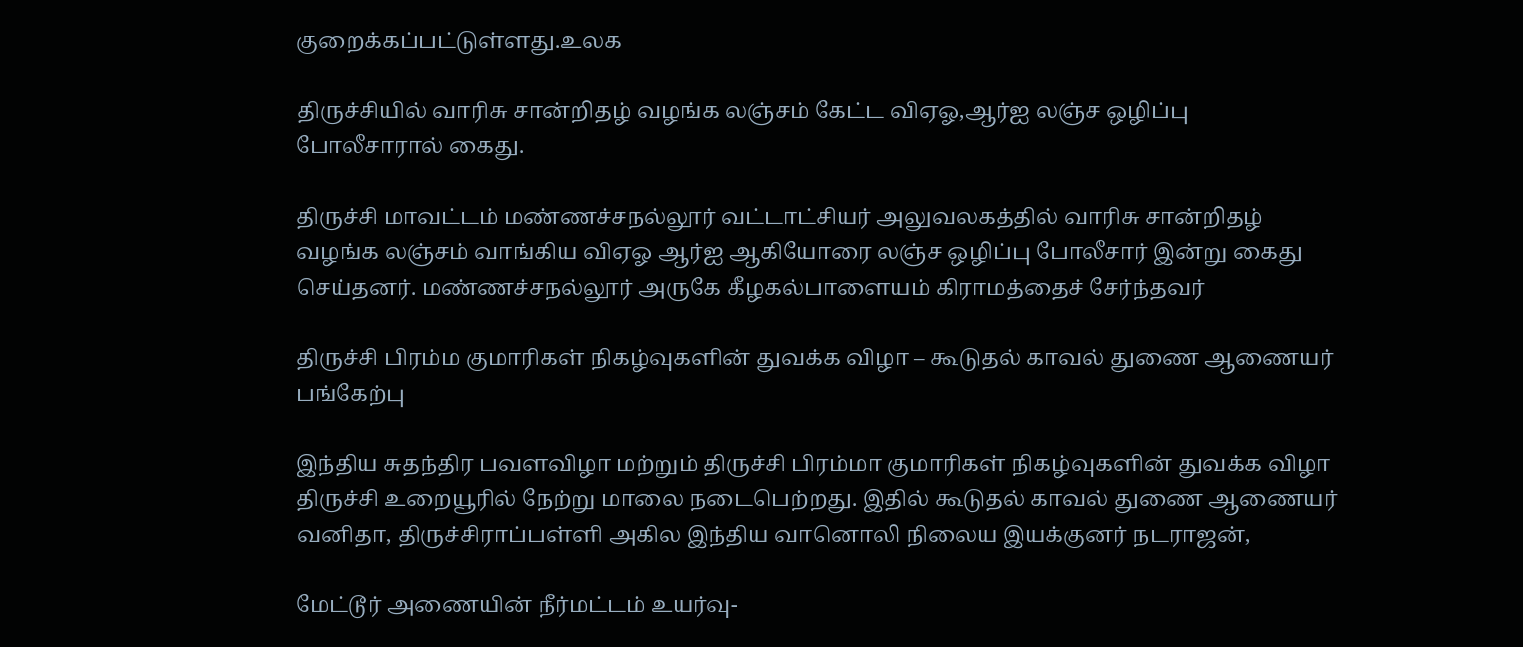குறைக்கப்பட்டுள்ளது.உலக

திருச்சியில் வாரிசு சான்றிதழ் வழங்க லஞ்சம் கேட்ட விஏஓ,ஆர்ஐ லஞ்ச ஒழிப்பு போலீசாரால் கைது.

திருச்சி மாவட்டம் மண்ணச்சநல்லூர் வட்டாட்சியர் அலுவலகத்தில் வாரிசு சான்றிதழ் வழங்க லஞ்சம் வாங்கிய விஏஓ ஆர்ஐ ஆகியோரை லஞ்ச ஒழிப்பு போலீசார் இன்று கைது செய்தனர். மண்ணச்சநல்லூர் அருகே கீழகல்பாளையம் கிராமத்தைச் சேர்ந்தவர்

திருச்சி பிரம்ம குமாரிகள் நிகழ்வுகளின் துவக்க விழா – கூடுதல் காவல் துணை ஆணையர் பங்கேற்பு

இந்திய சுதந்திர பவளவிழா மற்றும் திருச்சி பிரம்மா குமாரிகள் நிகழ்வுகளின் துவக்க விழா திருச்சி உறையூரில் நேற்று மாலை நடைபெற்றது. இதில் கூடுதல் காவல் துணை ஆணையர் வனிதா, திருச்சிராப்பள்ளி அகில இந்திய வானொலி நிலைய இயக்குனர் நடராஜன்,

மேட்டூர் அணையின் நீர்மட்டம் உயர்வு-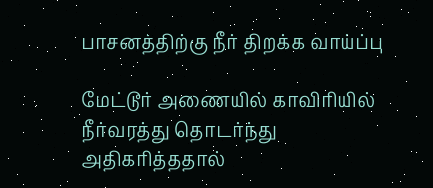பாசனத்திற்கு நீர் திறக்க வாய்ப்பு

மேட்டூர் அணையில் காவிரியில் நீர்வரத்து தொடர்ந்து அதிகரித்ததால்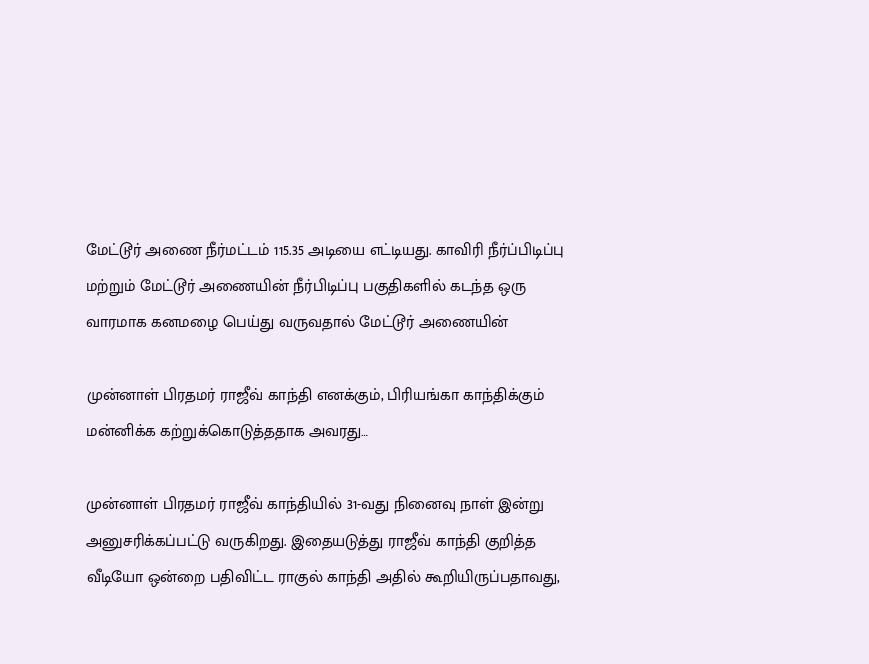மேட்டூர் அணை நீர்மட்டம் 115.35 அடியை எட்டியது. காவிரி நீர்ப்பிடிப்பு மற்றும் மேட்டூர் அணையின் நீர்பிடிப்பு பகுதிகளில் கடந்த ஒரு வாரமாக கனமழை பெய்து வருவதால் மேட்டூர் அணையின்

முன்னாள் பிரதமர் ராஜீவ் காந்தி எனக்கும், பிரியங்கா காந்திக்கும் மன்னிக்க கற்றுக்கொடுத்ததாக அவரது…

முன்னாள் பிரதமர் ராஜீவ் காந்தியில் 31-வது நினைவு நாள் இன்று அனுசரிக்கப்பட்டு வருகிறது. இதையடுத்து ராஜீவ் காந்தி குறித்த வீடியோ ஒன்றை பதிவிட்ட ராகுல் காந்தி அதில் கூறியிருப்பதாவது,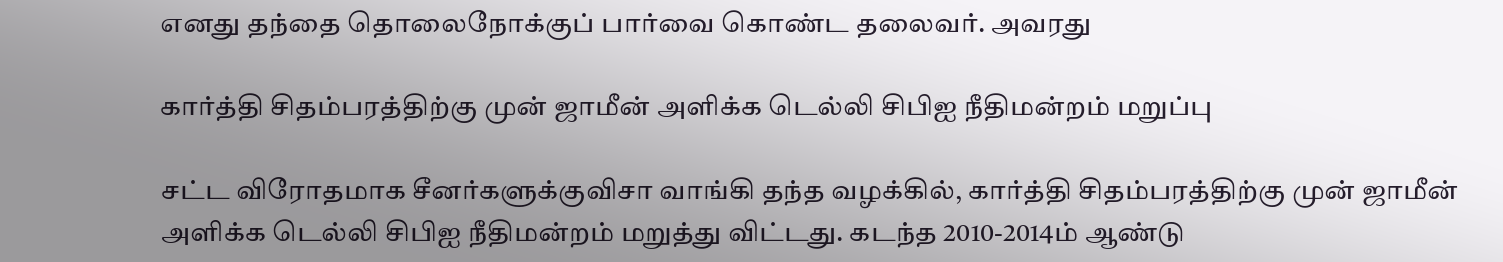எனது தந்தை தொலைநோக்குப் பார்வை கொண்ட தலைவர். அவரது

கார்த்தி சிதம்பரத்திற்கு முன் ஜாமீன் அளிக்க டெல்லி சிபிஐ நீதிமன்றம் மறுப்பு

சட்ட விரோதமாக சீனர்களுக்குவிசா வாங்கி தந்த வழக்கில், கார்த்தி சிதம்பரத்திற்கு முன் ஜாமீன் அளிக்க டெல்லி சிபிஐ நீதிமன்றம் மறுத்து விட்டது. கடந்த 2010-2014ம் ஆண்டு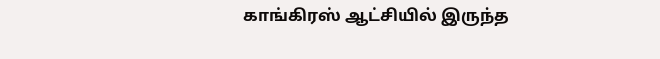காங்கிரஸ் ஆட்சியில் இருந்த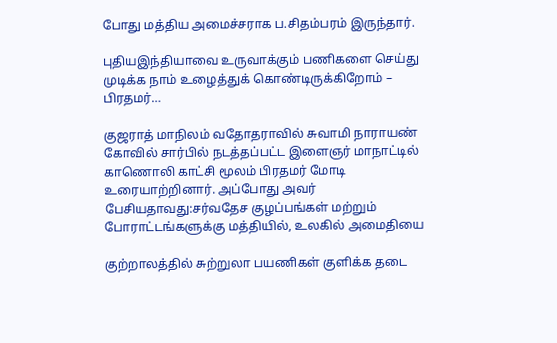போது மத்திய அமைச்சராக ப.சிதம்பரம் இருந்தார்.

புதியஇந்தியாவை உருவாக்கும் பணிகளை செய்து முடிக்க நாம் உழைத்துக் கொண்டிருக்கிறோம் – பிரதமர்…

குஜராத் மாநிலம் வதோதராவில் சுவாமி நாராயண் கோவில் சார்பில் நடத்தப்பட்ட இளைஞர் மாநாட்டில் காணொலி காட்சி மூலம் பிரதமர் மோடி உரையாற்றினார். அப்போது அவர் பேசியதாவது:சர்வதேச குழப்பங்கள் மற்றும் போராட்டங்களுக்கு மத்தியில், உலகில் அமைதியை

குற்றாலத்தில் சுற்றுலா பயணிகள் குளிக்க தடை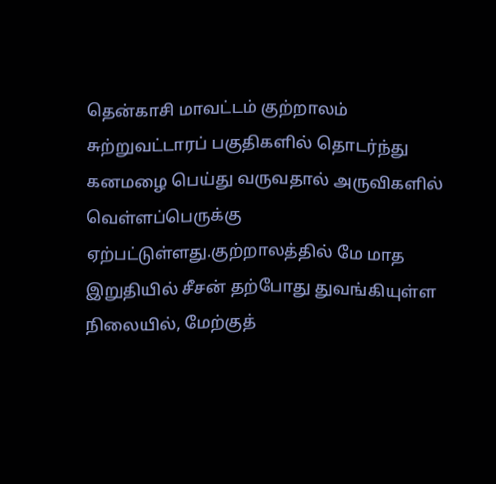தென்காசி மாவட்டம் குற்றாலம் சுற்றுவட்டாரப் பகுதிகளில் தொடர்ந்து கனமழை பெய்து வருவதால் அருவிகளில் வெள்ளப்பெருக்கு ஏற்பட்டுள்ளது.குற்றாலத்தில் மே மாத இறுதியில் சீசன் தற்போது துவங்கியுள்ள நிலையில், மேற்குத்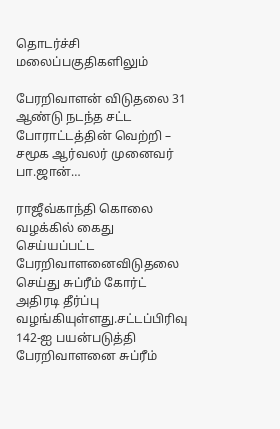தொடர்ச்சி மலைப்பகுதிகளிலும்

பேரறிவாளன் விடுதலை 31 ஆண்டு நடந்த சட்ட போராட்டத்தின் வெற்றி – சமூக ஆர்வலர் முனைவர் பா.ஜான்…

ராஜீவ்காந்தி கொலை வழக்கில் கைது செய்யப்பட்ட பேரறிவாளனைவிடுதலை செய்து சுப்ரீம் கோர்ட் அதிரடி தீர்ப்பு வழங்கியுள்ளது.சட்டப்பிரிவு 142-ஐ பயன்படுத்தி பேரறிவாளனை சுப்ரீம்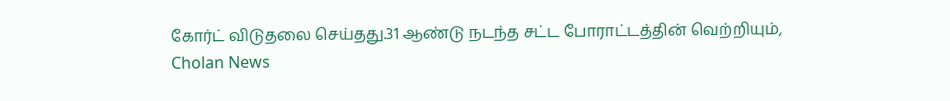கோர்ட் விடுதலை செய்தது.31 ஆண்டு நடந்த சட்ட போராட்டத்தின் வெற்றியும்,
Cholan News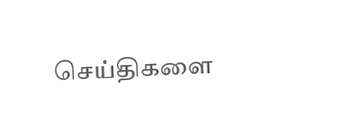செய்திகளை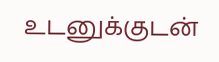உடனுக்குடன்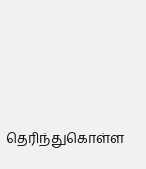தெரிந்துகொள்ள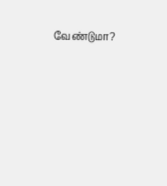வேண்டுமா?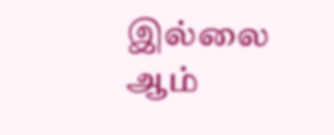இல்லை ஆம்